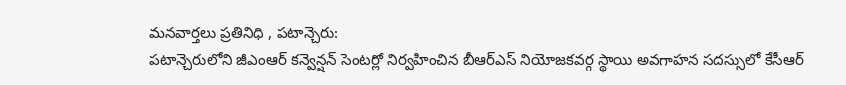మనవార్తలు ప్రతినిధి , పటాన్చెరు:
పటాన్చెరులోని జీఎంఆర్ కన్వెన్షన్ సెంటర్లో నిర్వహించిన బీఆర్ఎస్ నియోజకవర్గ స్థాయి అవగాహన సదస్సులో కేసీఆర్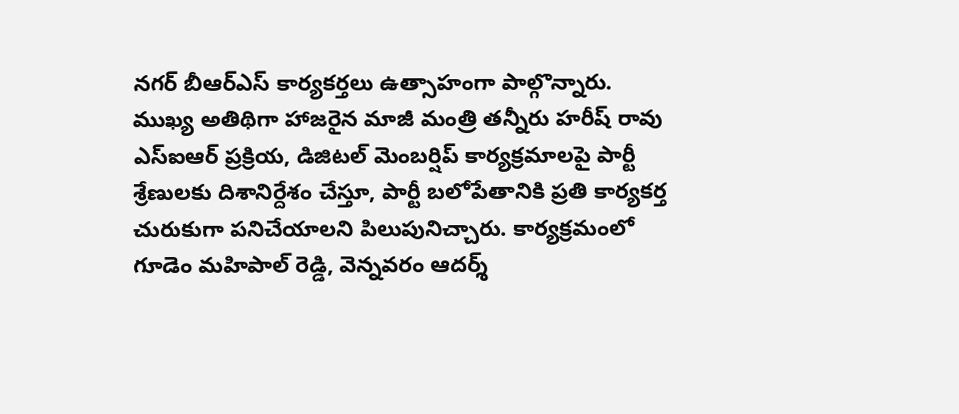నగర్ బీఆర్ఎస్ కార్యకర్తలు ఉత్సాహంగా పాల్గొన్నారు. ముఖ్య అతిథిగా హాజరైన మాజీ మంత్రి తన్నీరు హరీష్ రావు ఎస్ఐఆర్ ప్రక్రియ, డిజిటల్ మెంబర్షిప్ కార్యక్రమాలపై పార్టీ శ్రేణులకు దిశానిర్దేశం చేస్తూ, పార్టీ బలోపేతానికి ప్రతి కార్యకర్త చురుకుగా పనిచేయాలని పిలుపునిచ్చారు. కార్యక్రమంలో గూడెం మహిపాల్ రెడ్డి, వెన్నవరం ఆదర్శ్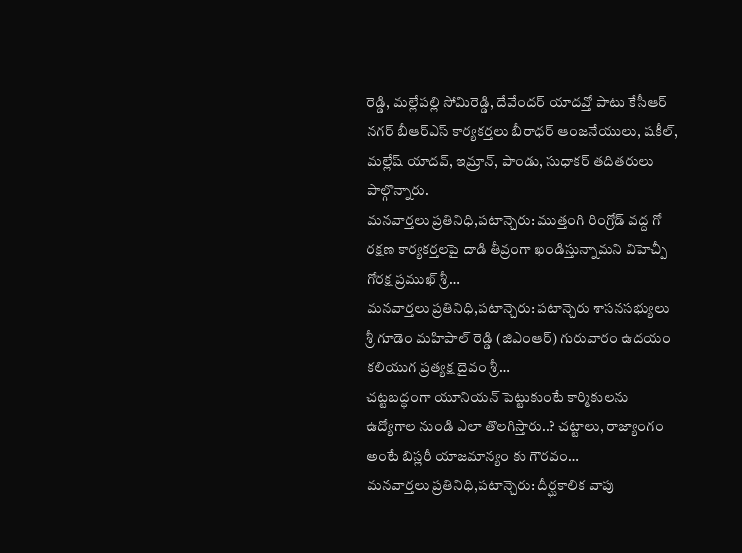రెడ్డి, మల్లేపల్లి సోమిరెడ్డి, దేవేందర్ యాదవ్తో పాటు కేసీఆర్ నగర్ బీఆర్ఎస్ కార్యకర్తలు బీరాధర్ ఆంజనేయులు, షకీల్, మల్లేష్ యాదవ్, ఇమ్రాన్, పాండు, సుధాకర్ తదితరులు పాల్గొన్నారు.
మనవార్తలు ప్రతినిధి,పటాన్చెరు: ముత్తంగి రింగ్రోడ్ వద్ద గో రక్షణ కార్యకర్తలపై దాడి తీవ్రంగా ఖండిస్తున్నామని విహెచ్పీ గోరక్ష ప్రముఖ్ శ్రీ…
మనవార్తలు ప్రతినిధి,పటాన్చెరు: పటాన్చెరు శాసనసభ్యులు శ్రీ గూడెం మహిపాల్ రెడ్డి (జిఎంఆర్) గురువారం ఉదయం కలియుగ ప్రత్యక్ష దైవం శ్రీ…
చట్టబద్ధంగా యూనియన్ పెట్టుకుంటే కార్మికులను ఉద్యోగాల నుండి ఎలా తొలగిస్తారు..? చట్టాలు, రాజ్యాంగం అంటే బిస్లరీ యాజమాన్యం కు గౌరవం…
మనవార్తలు ప్రతినిధి,పటాన్చెరు: దీర్ఘకాలిక వాపు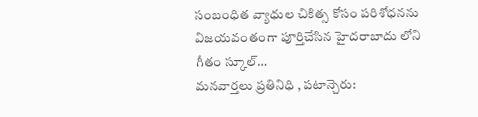సంబంధిత వ్యాధుల చికిత్స కోసం పరిశోధనను విజయవంతంగా పూర్తిచేసిన హైదరాబాదు లోని గీతం స్కూల్…
మనవార్తలు ప్రతినిధి , పటాన్చెరు: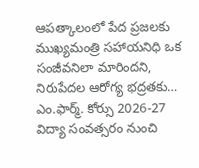ఆపత్కాలంలో పేద ప్రజలకు ముఖ్యమంత్రి సహాయనిధి ఒక సంజీవనిలా మారిందని, నిరుపేదల ఆరోగ్య భద్రతకు…
ఎం.ఫార్మ్. కోర్సు 2026-27 విద్యా సంవత్సరం నుంచి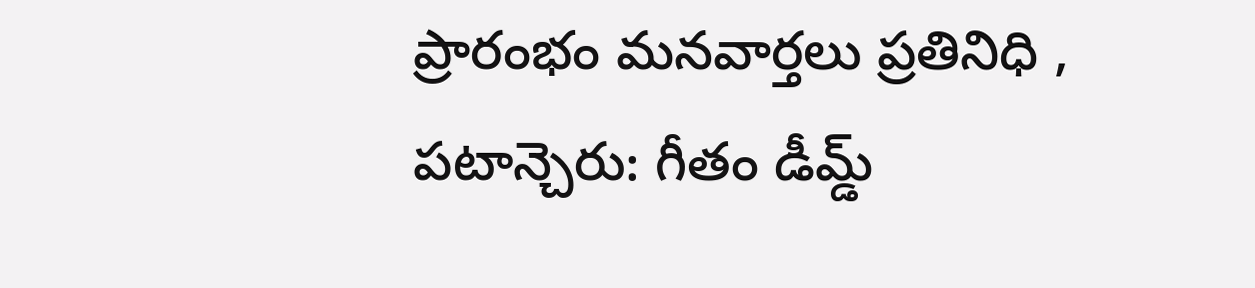ప్రారంభం మనవార్తలు ప్రతినిధి , పటాన్చెరు: గీతం డీమ్డ్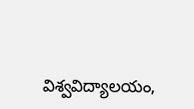విశ్వవిద్యాలయం,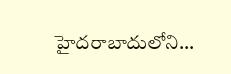హైదరాబాదులోని…